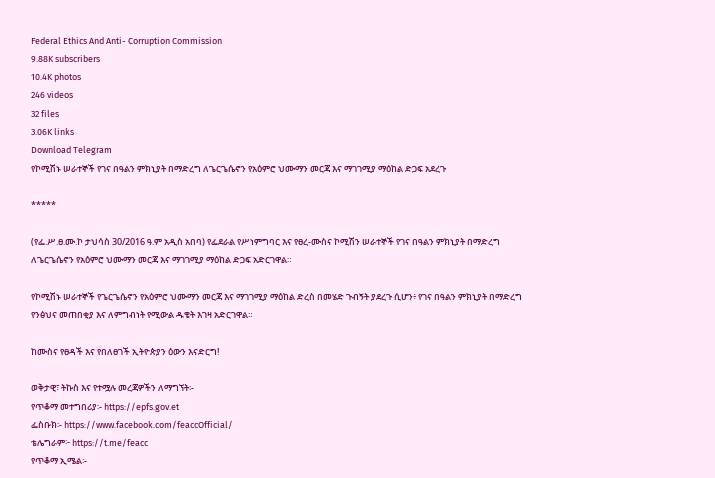Federal Ethics And Anti- Corruption Commission
9.88K subscribers
10.4K photos
246 videos
32 files
3.06K links
Download Telegram
የኮሚሽኑ ሠራተኞች የገና በዓልን ምክኒያት በማድረግ ለጌርጌሴኖን የአዕምሮ ህሙማን መርጃ እና ማገገሚያ ማዕከል ድጋፍ አደረጉ

*****

(የፌ.ሥ.ፀ.ሙ.ኮ ታህሳስ 30/2016 ዓ.ም አዲስ አበባ) የፌደራል የሥነምግባር እና የፀረ-ሙስና ኮሚሽን ሠራተኞች የገና በዓልን ምክኒያት በማድረግ ለጌርጌሴኖን የአዕምሮ ህሙማን መርጃ እና ማገገሚያ ማዕከል ድጋፍ አድርገዋል።

የኮሚሽኑ ሠራተኞች የጌርጌሴኖን የአዕምሮ ህሙማን መርጃ እና ማገገሚያ ማዕከል ድረስ በመሄድ ጉብኝት ያደረጉ ሲሆን፥ የገና በዓልን ምክኒያት በማድረግ የንፅህና መጠበቂያ እና ለምግብነት የሚውል ዱቄት እገዛ አድርገዋል።

ከሙስና የፀዳች እና የበለፀገች ኢትዮጵያን ዕውን እናድርግ!

ወቅታዊ፣ ትኩስ እና የተሟሉ መረጃዎችን ለማግኘት፡-
የጥቆማ መተግበሪያ፡- https://epfs.gov.et
ፌስቡክ፡- https://www.facebook.com/feaccOfficial/
ቴሌግራም፦ https://t.me/feacc
የጥቆማ ኢሜል፡-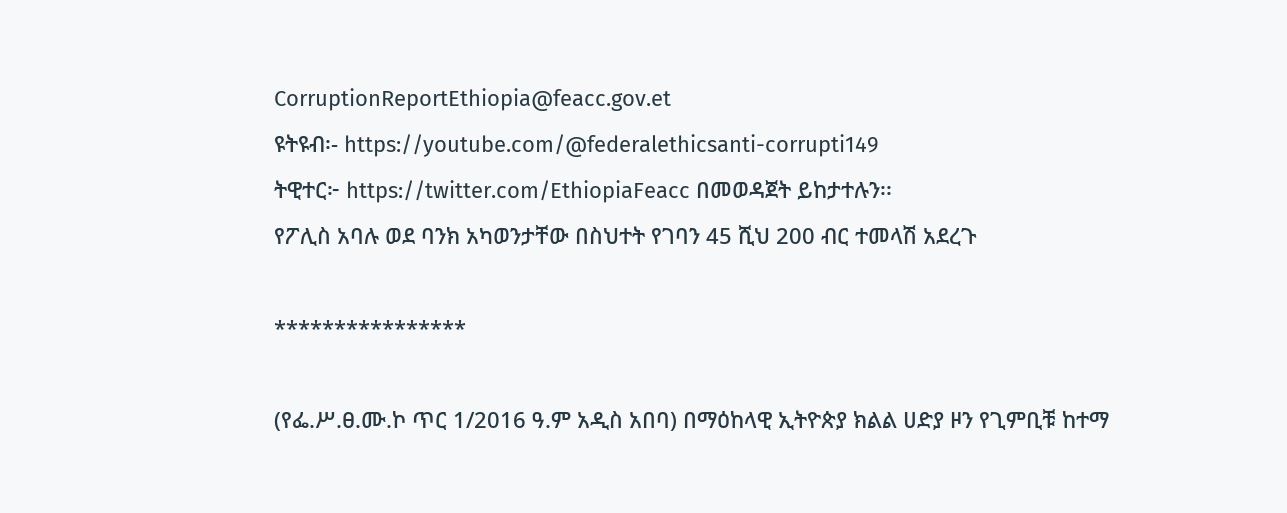CorruptionReportEthiopia@feacc.gov.et
ዩትዩብ፡- https://youtube.com/@federalethicsanti-corrupti149
ትዊተር፦ https://twitter.com/EthiopiaFeacc በመወዳጀት ይከታተሉን፡፡
የፖሊስ አባሉ ወደ ባንክ አካወንታቸው በስህተት የገባን 45 ሺህ 200 ብር ተመላሽ አደረጉ

****************

(የፌ.ሥ.ፀ.ሙ.ኮ ጥር 1/2016 ዓ.ም አዲስ አበባ) በማዕከላዊ ኢትዮጵያ ክልል ሀድያ ዞን የጊምቢቹ ከተማ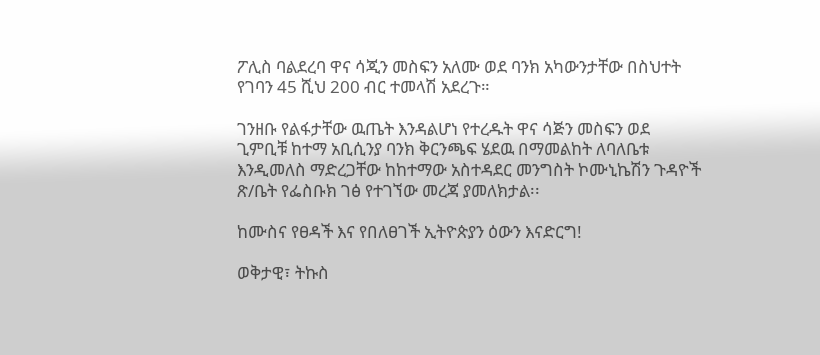ፖሊስ ባልደረባ ዋና ሳጂን መስፍን አለሙ ወደ ባንክ አካውንታቸው በስህተት የገባን 45 ሺህ 200 ብር ተመላሽ አደረጉ።

ገንዘቡ የልፋታቸው ዉጤት እንዳልሆነ የተረዱት ዋና ሳጅን መስፍን ወደ ጊምቢቹ ከተማ አቢሲንያ ባንክ ቅርንጫፍ ሄደዉ በማመልከት ለባለቤቱ እንዲመለስ ማድረጋቸው ከከተማው አስተዳደር መንግስት ኮሙኒኬሽን ጉዳዮች ጽ/ቤት የፌስቡክ ገፅ የተገኘው መረጃ ያመለክታል፡፡

ከሙስና የፀዳች እና የበለፀገች ኢትዮጵያን ዕውን እናድርግ!

ወቅታዊ፣ ትኩስ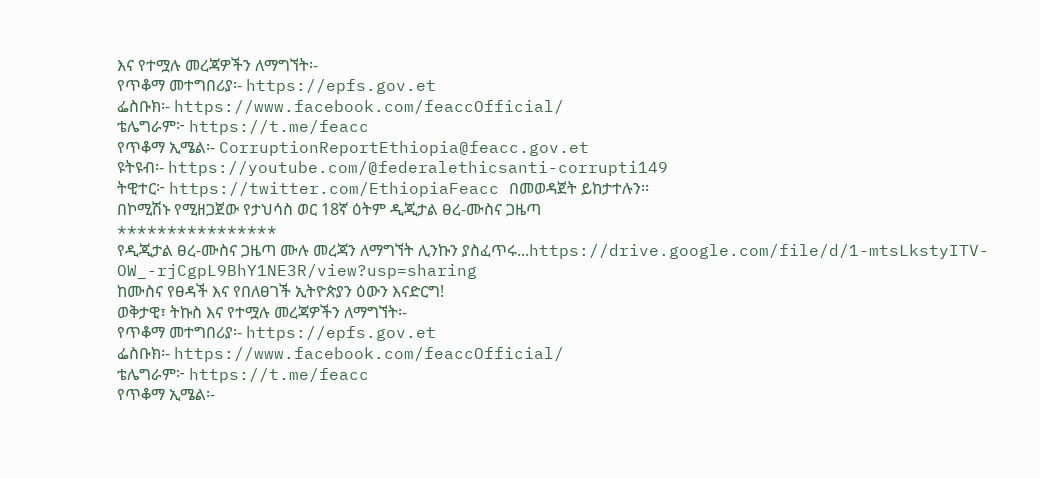እና የተሟሉ መረጃዎችን ለማግኘት፡-
የጥቆማ መተግበሪያ፡- https://epfs.gov.et
ፌስቡክ፡- https://www.facebook.com/feaccOfficial/
ቴሌግራም፦ https://t.me/feacc
የጥቆማ ኢሜል፡- CorruptionReportEthiopia@feacc.gov.et
ዩትዩብ፡- https://youtube.com/@federalethicsanti-corrupti149
ትዊተር፦ https://twitter.com/EthiopiaFeacc በመወዳጀት ይከታተሉን፡፡
በኮሚሽኑ የሚዘጋጀው የታህሳስ ወር 18ኛ ዕትም ዲጂታል ፀረ-ሙስና ጋዜጣ
****************
የዲጂታል ፀረ-ሙስና ጋዜጣ ሙሉ መረጃን ለማግኘት ሊንኩን ያስፈጥሩ...https://drive.google.com/file/d/1-mtsLkstyITV-OW_-rjCgpL9BhY1NE3R/view?usp=sharing
ከሙስና የፀዳች እና የበለፀገች ኢትዮጵያን ዕውን እናድርግ!
ወቅታዊ፣ ትኩስ እና የተሟሉ መረጃዎችን ለማግኘት፡-
የጥቆማ መተግበሪያ፡- https://epfs.gov.et
ፌስቡክ፡- https://www.facebook.com/feaccOfficial/
ቴሌግራም፦ https://t.me/feacc
የጥቆማ ኢሜል፡-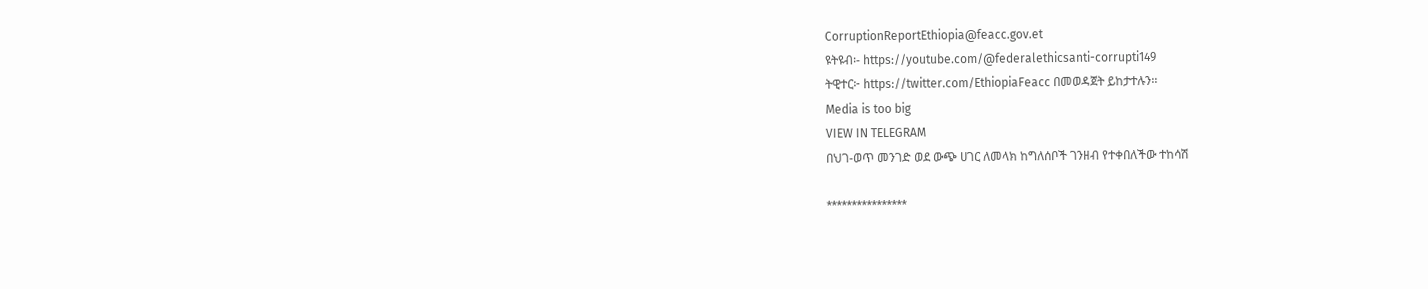CorruptionReportEthiopia@feacc.gov.et
ዩትዩብ፡- https://youtube.com/@federalethicsanti-corrupti149
ትዊተር፦ https://twitter.com/EthiopiaFeacc በመወዳጀት ይከታተሉን፡፡
Media is too big
VIEW IN TELEGRAM
በህገ-ወጥ መንገድ ወደ ውጭ ሀገር ለመላክ ከግለሰቦች ገንዘብ የተቀበለችው ተከሳሽ

****************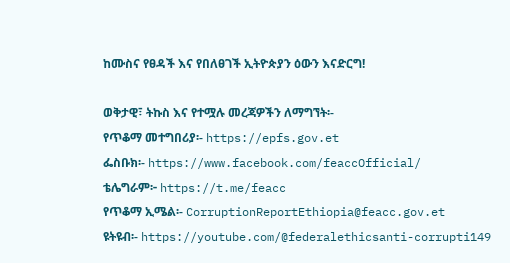ከሙስና የፀዳች እና የበለፀገች ኢትዮጵያን ዕውን እናድርግ!

ወቅታዊ፣ ትኩስ እና የተሟሉ መረጃዎችን ለማግኘት፡-
የጥቆማ መተግበሪያ፡- https://epfs.gov.et
ፌስቡክ፡- https://www.facebook.com/feaccOfficial/
ቴሌግራም፦ https://t.me/feacc
የጥቆማ ኢሜል፡- CorruptionReportEthiopia@feacc.gov.et
ዩትዩብ፡- https://youtube.com/@federalethicsanti-corrupti149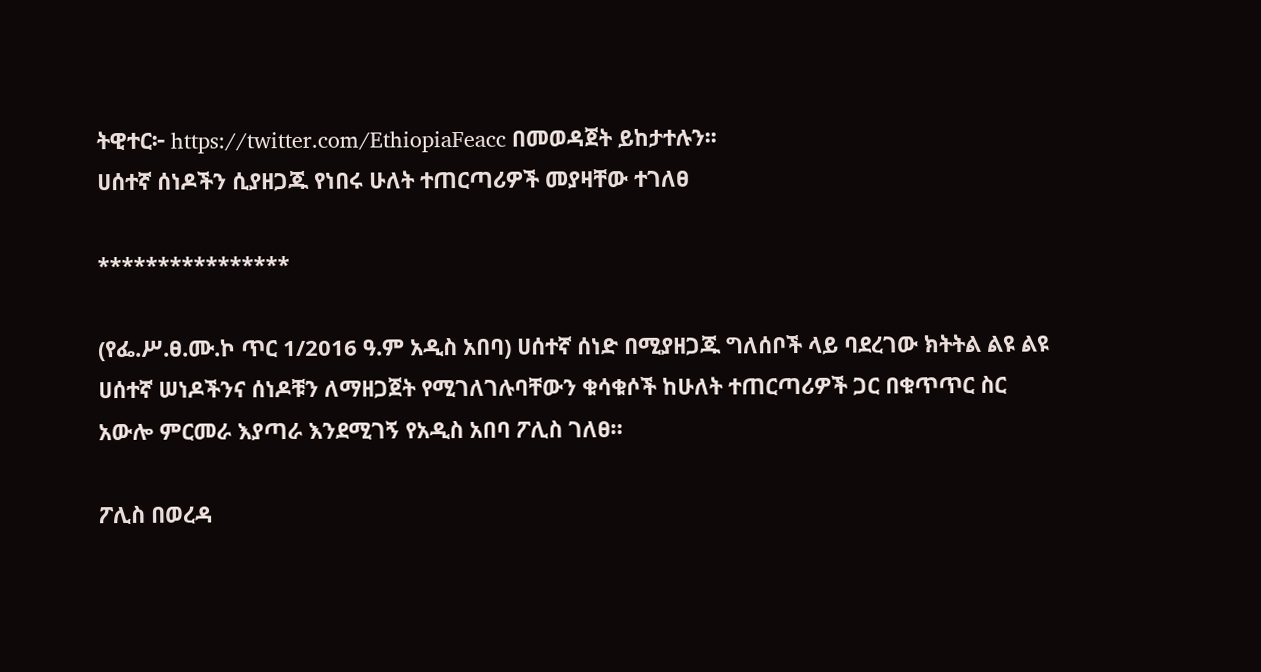ትዊተር፦ https://twitter.com/EthiopiaFeacc በመወዳጀት ይከታተሉን፡፡
ሀሰተኛ ሰነዶችን ሲያዘጋጁ የነበሩ ሁለት ተጠርጣሪዎች መያዛቸው ተገለፀ

****************

(የፌ.ሥ.ፀ.ሙ.ኮ ጥር 1/2016 ዓ.ም አዲስ አበባ) ሀሰተኛ ሰነድ በሚያዘጋጁ ግለሰቦች ላይ ባደረገው ክትትል ልዩ ልዩ ሀሰተኛ ሠነዶችንና ሰነዶቹን ለማዘጋጀት የሚገለገሉባቸውን ቁሳቁሶች ከሁለት ተጠርጣሪዎች ጋር በቁጥጥር ስር አውሎ ምርመራ እያጣራ እንደሚገኝ የአዲስ አበባ ፖሊስ ገለፀ።

ፖሊስ በወረዳ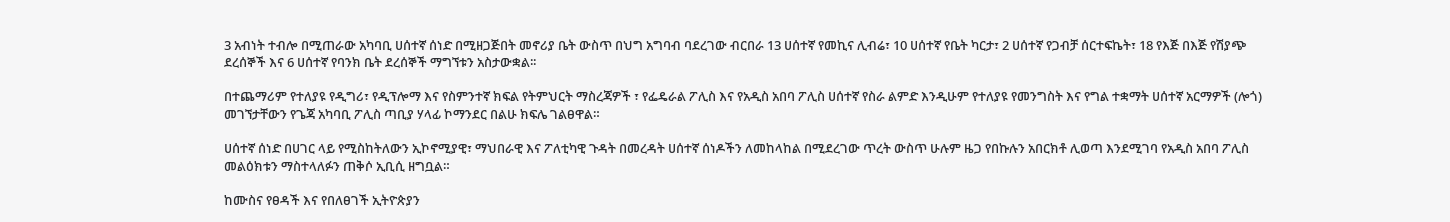3 አብነት ተብሎ በሚጠራው አካባቢ ሀሰተኛ ሰነድ በሚዘጋጅበት መኖሪያ ቤት ውስጥ በህግ አግባብ ባደረገው ብርበራ 13 ሀሰተኛ የመኪና ሊብሬ፣ 10 ሀሰተኛ የቤት ካርታ፣ 2 ሀሰተኛ የጋብቻ ሰርተፍኬት፣ 18 የእጅ በእጅ የሽያጭ ደረሰኞች እና 6 ሀሰተኛ የባንክ ቤት ደረሰኞች ማግኘቱን አስታውቋል፡፡

በተጨማሪም የተለያዩ የዲግሪ፣ የዲፕሎማ እና የስምንተኛ ክፍል የትምህርት ማስረጃዎች ፣ የፌዴራል ፖሊስ እና የአዲስ አበባ ፖሊስ ሀሰተኛ የስራ ልምድ እንዲሁም የተለያዩ የመንግስት እና የግል ተቋማት ሀሰተኛ አርማዎች (ሎጎ) መገኘታቸውን የጌጃ አካባቢ ፖሊስ ጣቢያ ሃላፊ ኮማንደር በልሁ ክፍሌ ገልፀዋል።

ሀሰተኛ ሰነድ በሀገር ላይ የሚስከትለውን ኢኮኖሚያዊ፣ ማህበራዊ እና ፖለቲካዊ ጉዳት በመረዳት ሀሰተኛ ሰነዶችን ለመከላከል በሚደረገው ጥረት ውስጥ ሁሉም ዜጋ የበኩሉን አበርክቶ ሊወጣ እንደሚገባ የአዲስ አበባ ፖሊስ መልዕክቱን ማስተላለፉን ጠቅሶ ኢቢሲ ዘግቧል።

ከሙስና የፀዳች እና የበለፀገች ኢትዮጵያን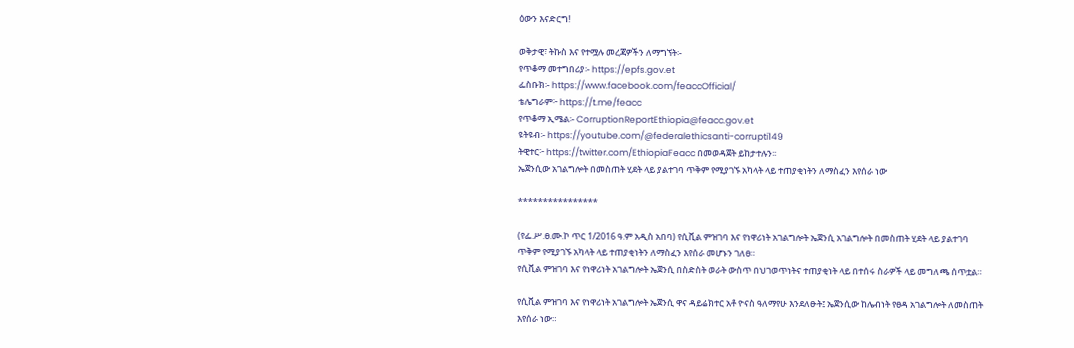ዕውን እናድርግ!

ወቅታዊ፣ ትኩስ እና የተሟሉ መረጃዎችን ለማግኘት፡-
የጥቆማ መተግበሪያ፡- https://epfs.gov.et
ፌስቡክ፡- https://www.facebook.com/feaccOfficial/
ቴሌግራም፦ https://t.me/feacc
የጥቆማ ኢሜል፡- CorruptionReportEthiopia@feacc.gov.et
ዩትዩብ፡- https://youtube.com/@federalethicsanti-corrupti149
ትዊተር፦ https://twitter.com/EthiopiaFeacc በመወዳጀት ይከታተሉን፡፡
ኤጀንሲው አገልግሎት በመስጠት ሂደት ላይ ያልተገባ ጥቅም የሚያገኙ አካላት ላይ ተጠያቂነትን ለማስፈን እየሰራ ነው

****************

(የፌ.ሥ.ፀ.ሙ.ኮ ጥር 1/2016 ዓ.ም አዲስ አበባ) የሲቪል ምዝገባ እና የነዋሪነት አገልግሎት ኤጀንሲ አገልግሎት በመስጠት ሂደት ላይ ያልተገባ ጥቅም የሚያገኙ አካላት ላይ ተጠያቂነትን ለማስፈን እየሰራ መሆኑን ገለፀ።
የሲቪል ምዝገባ እና የነዋሪነት አገልግሎት ኤጀንሲ በስድስት ወራት ውስጥ በህገወጥነትና ተጠያቂነት ላይ በተሰሩ ስራዎች ላይ መግለጫ ሰጥቷል።

የሲቪል ምዝገባ እና የነዋሪነት አገልግሎት ኤጀንሲ ዋና ዳይሬክተር አቶ ዮናስ ዓለማየሁ እንደለፁት፤ ኤጀንሲው ከሌብነት የፀዳ አገልግሎት ለመስጠት እየሰራ ነው።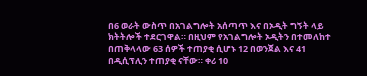በ6 ወራት ውስጥ በአገልግሎት አሰጣጥ እና በኦዲት ግኝት ላይ ክትትሎች ተደርገዋል። በዚህም የአገልግሎት ኦዲትን በተመለከተ በጠቅላላው 63 ሰዎች ተጠያቂ ሲሆኑ 12 በወንጀል እና 41 በዲሲፕሊን ተጠያቂ ናቸው። ቀሪ 10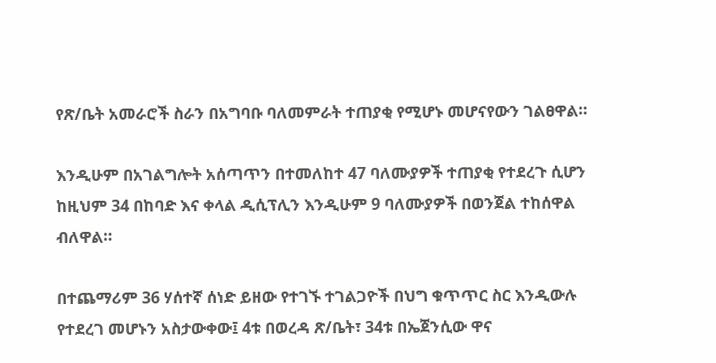የጽ/ቤት አመራሮች ስራን በአግባቡ ባለመምራት ተጠያቂ የሚሆኑ መሆናየውን ገልፀዋል።

እንዲሁም በአገልግሎት አሰጣጥን በተመለከተ 47 ባለሙያዎች ተጠያቂ የተደረጉ ሲሆን ከዚህም 34 በከባድ እና ቀላል ዲሲፕሊን እንዲሁም 9 ባለሙያዎች በወንጀል ተከሰዋል ብለዋል።

በተጨማሪም 36 ሃሰተኛ ሰነድ ይዘው የተገኙ ተገልጋዮች በህግ ቁጥጥር ስር እንዲውሉ የተደረገ መሆኑን አስታውቀው፤ 4ቱ በወረዳ ጽ/ቤት፣ 34ቱ በኤጀንሲው ዋና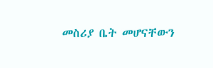መስሪያ ቤት መሆናቸውን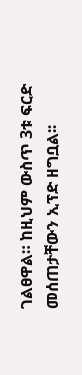ገልፀዋል። ከዚህም ውስጥ 3ቱ ፍርድ መሰጠታቸውን ኢፕድ ዘግቧል፡፡